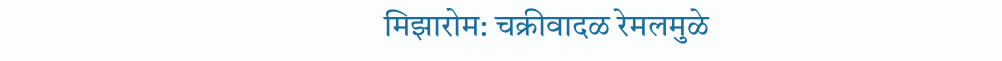मिझारोम: चक्रीवादळ रेमलमुळे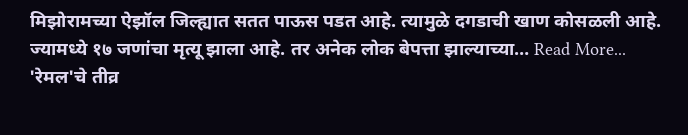मिझोरामच्या ऐझॉल जिल्ह्यात सतत पाऊस पडत आहे. त्यामुळे दगडाची खाण कोसळली आहे. ज्यामध्ये १७ जणांचा मृत्यू झाला आहे. तर अनेक लोक बेपत्ता झाल्याच्या… Read More...
'रेमल'चे तीव्र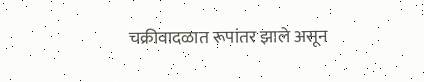चक्रीवादळात रूपांतर झाले असून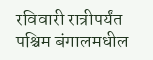रविवारी रात्रीपर्यंत पश्चिम बंगालमधील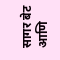सागर बेट आणि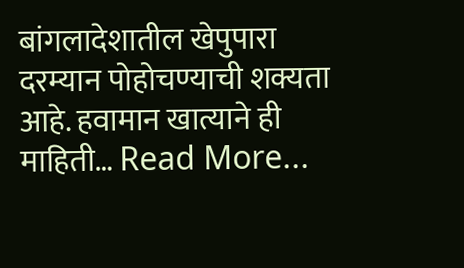बांगलादेशातील खेपुपारा दरम्यान पोहोचण्याची शक्यता आहे. हवामान खात्याने ही माहिती… Read More...